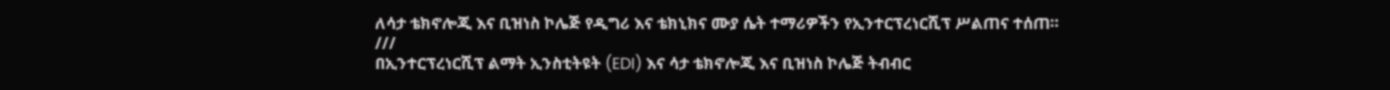ለሳታ ቴክኖሎጂ እና ቢዝነስ ኮሌጅ የዲግሪ እና ቴክኒክና ሙያ ሴት ተማሪዎችን የኢንተርፕረነርሺፕ ሥልጠና ተሰጠ።
///
በኢንተርፕረነርሺፕ ልማት ኢንስቲትዩት (EDI) እና ሳታ ቴክኖሎጂ እና ቢዝነስ ኮሌጅ ትብብር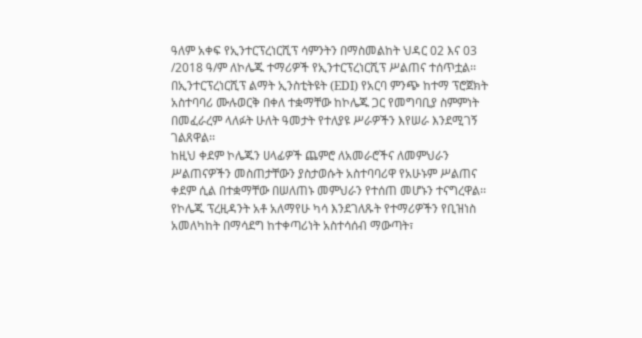ዓለም አቀፍ የኢንተርፕረነርሺፕ ሳምንትን በማስመልከት ህዳር 02 እና 03 /2018 ዓ/ም ለኮሌጁ ተማሪዎች የኢንተርፕረነርሺፕ ሥልጠና ተሰጥቷል፡፡
በኢንተርፕረነርሺፕ ልማት ኢንስቲትዩት (EDI) የአርባ ምንጭ ከተማ ፕሮጀክት አስተባባሪ ሙሉወርቅ በቀለ ተቋማቸው ከኮሌጁ ጋር የመግባቢያ ስምምነት በመፈራረም ላለፉት ሁለት ዓመታት የተለያዩ ሥራዎችን እየሠራ እንደሚገኝ ገልጸዋል፡፡
ከዚህ ቀደም ኮሌጁን ሀላፊዎች ጨምሮ ለአመራሮችና ለመምህራን ሥልጠናዎችን መስጠታቸውን ያስታወሱት አስተባባሪዋ የአሁኑም ሥልጠና ቀደም ሲል በተቋማቸው በሠለጠኑ መምህራን የተሰጠ መሆኑን ተናግረዋል፡፡
የኮሌጁ ፕረዚዳንት አቶ አለማየሁ ካሳ እንደገለጹት የተማሪዎችን የቢዝነስ አመለካከት በማሳደግ ከተቀጣሪነት አስተሳሰብ ማውጣት፣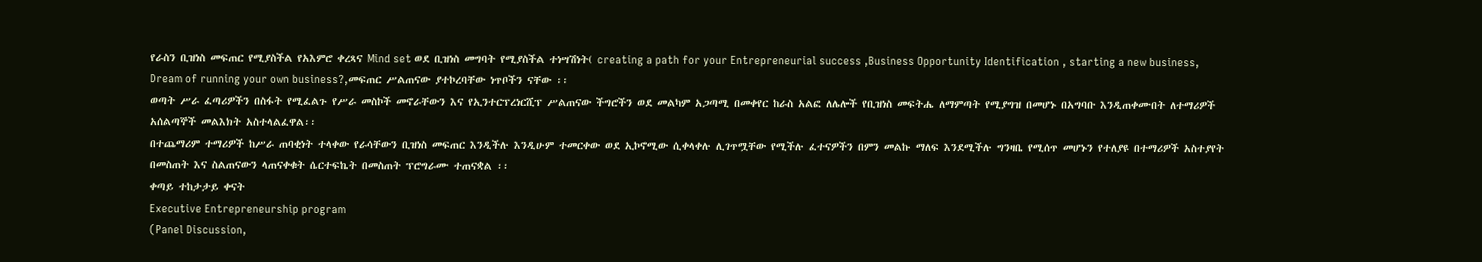የራስን ቢዝነስ መፍጠር የሚያስችል የአእምሮ ቀረጻና Mind set ወደ ቢዝነስ መግባት የሚያስችል ተነሣሽነት( creating a path for your Entrepreneurial success ,Business Opportunity Identification , starting a new business, Dream of running your own business?,መፍጠር ሥልጠናው ያተኮረባቸው ነጥቦችን ናቸው ፡፡
ወጣት ሥራ ፈጣሪዎችን በስፋት የሚፈልጉ የሥራ መስኮች መኖራቸውን እና የኢንተርፕረነርሺፕ ሥልጠናው ችግሮችን ወደ መልካም አጋጣሚ በመቀየር ከራስ አልፎ ለሌሎች የቢዝነስ መፍትሔ ለማምጣት የሚያግዝ በመሆኑ በአግባቡ እንዲጠቀሙበት ለተማሪዎች አሰልጣኞች መልእክት አስተላልፈዋል፡፡
በተጨማሪም ተማሪዎች ከሥራ ጠባቂነት ተላቀው የራሳቸውን ቢዝነስ መፍጠር እንዲችሉ እንዲሁም ተመርቀው ወደ ኢኮኖሚው ሲቀላቀሉ ሊገጥሟቸው የሚችሉ ፈተናዎችን በምን መልኩ ማለፍ እንደሚችሉ ግንዛቤ የሚሰጥ መሆኑን የተለያዩ በተማሪዎች አስተያየት በመስጠት እና ስልጠናውን ላጠናቀቁት ሴርተፍኬት በመስጠት ፕሮግራሙ ተጠናቋል ፡፡
ቀጣይ ተከታታይ ቀናት
Executive Entrepreneurship program
(Panel Discussion,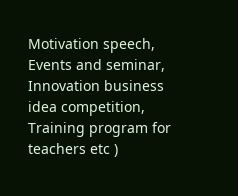Motivation speech, Events and seminar, Innovation business idea competition, Training program for teachers etc )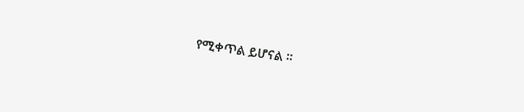የሚቀጥል ይሆናል ።